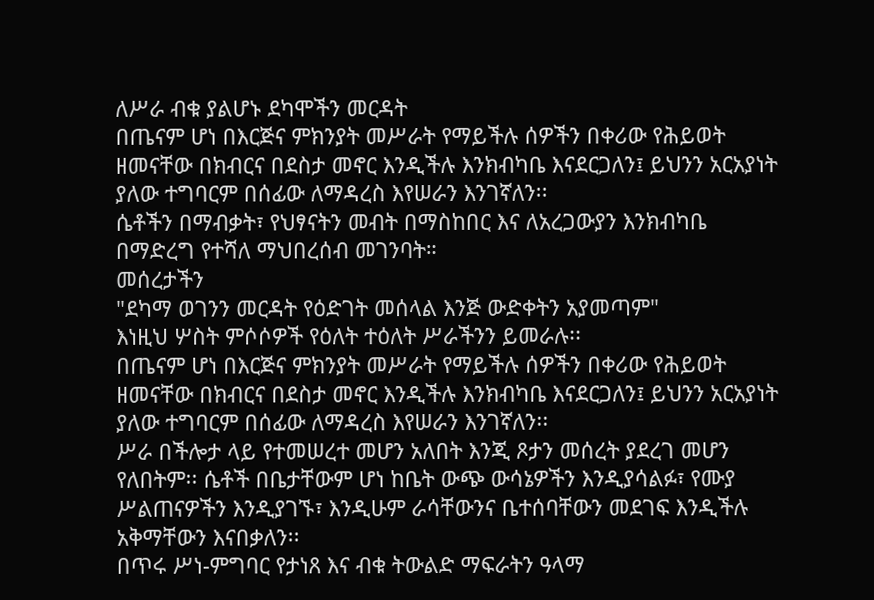ለሥራ ብቁ ያልሆኑ ደካሞችን መርዳት
በጤናም ሆነ በእርጅና ምክንያት መሥራት የማይችሉ ሰዎችን በቀሪው የሕይወት ዘመናቸው በክብርና በደስታ መኖር እንዲችሉ እንክብካቤ እናደርጋለን፤ ይህንን አርአያነት ያለው ተግባርም በሰፊው ለማዳረስ እየሠራን እንገኛለን፡፡
ሴቶችን በማብቃት፣ የህፃናትን መብት በማስከበር እና ለአረጋውያን እንክብካቤ በማድረግ የተሻለ ማህበረሰብ መገንባት።
መሰረታችን
"ደካማ ወገንን መርዳት የዕድገት መሰላል እንጅ ውድቀትን አያመጣም"
እነዚህ ሦስት ምሶሶዎች የዕለት ተዕለት ሥራችንን ይመራሉ፡፡
በጤናም ሆነ በእርጅና ምክንያት መሥራት የማይችሉ ሰዎችን በቀሪው የሕይወት ዘመናቸው በክብርና በደስታ መኖር እንዲችሉ እንክብካቤ እናደርጋለን፤ ይህንን አርአያነት ያለው ተግባርም በሰፊው ለማዳረስ እየሠራን እንገኛለን፡፡
ሥራ በችሎታ ላይ የተመሠረተ መሆን አለበት እንጂ ጾታን መሰረት ያደረገ መሆን የለበትም፡፡ ሴቶች በቤታቸውም ሆነ ከቤት ውጭ ውሳኔዎችን እንዲያሳልፉ፣ የሙያ ሥልጠናዎችን እንዲያገኙ፣ እንዲሁም ራሳቸውንና ቤተሰባቸውን መደገፍ እንዲችሉ አቅማቸውን እናበቃለን፡፡
በጥሩ ሥነ-ምግባር የታነጸ እና ብቁ ትውልድ ማፍራትን ዓላማ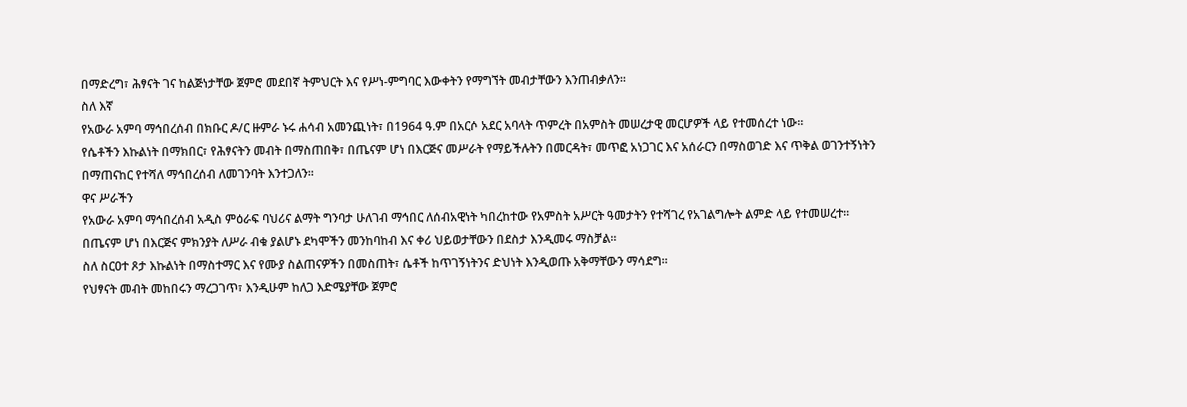በማድረግ፣ ሕፃናት ገና ከልጅነታቸው ጀምሮ መደበኛ ትምህርት እና የሥነ-ምግባር እውቀትን የማግኘት መብታቸውን እንጠብቃለን፡፡
ስለ እኛ
የአውራ አምባ ማኅበረሰብ በክቡር ዶ/ር ዙምራ ኑሩ ሐሳብ አመንጪነት፣ በ1964 ዓ.ም በአርሶ አደር አባላት ጥምረት በአምስት መሠረታዊ መርሆዎች ላይ የተመሰረተ ነው፡፡
የሴቶችን እኩልነት በማክበር፣ የሕፃናትን መብት በማስጠበቅ፣ በጤናም ሆነ በእርጅና መሥራት የማይችሉትን በመርዳት፣ መጥፎ አነጋገር እና አሰራርን በማስወገድ እና ጥቅል ወገንተኝነትን በማጠናከር የተሻለ ማኅበረሰብ ለመገንባት እንተጋለን፡፡
ዋና ሥራችን
የአውራ አምባ ማኅበረሰብ አዲስ ምዕራፍ ባህሪና ልማት ግንባታ ሁለገብ ማኅበር ለሰብአዊነት ካበረከተው የአምስት አሥርት ዓመታትን የተሻገረ የአገልግሎት ልምድ ላይ የተመሠረተ፡፡
በጤናም ሆነ በእርጅና ምክንያት ለሥራ ብቁ ያልሆኑ ደካሞችን መንከባከብ እና ቀሪ ህይወታቸውን በደስታ እንዲመሩ ማስቻል።
ስለ ስርዐተ ጾታ እኩልነት በማስተማር እና የሙያ ስልጠናዎችን በመስጠት፣ ሴቶች ከጥገኝነትንና ድህነት እንዲወጡ አቅማቸውን ማሳደግ።
የህፃናት መብት መከበሩን ማረጋገጥ፣ እንዲሁም ከለጋ እድሜያቸው ጀምሮ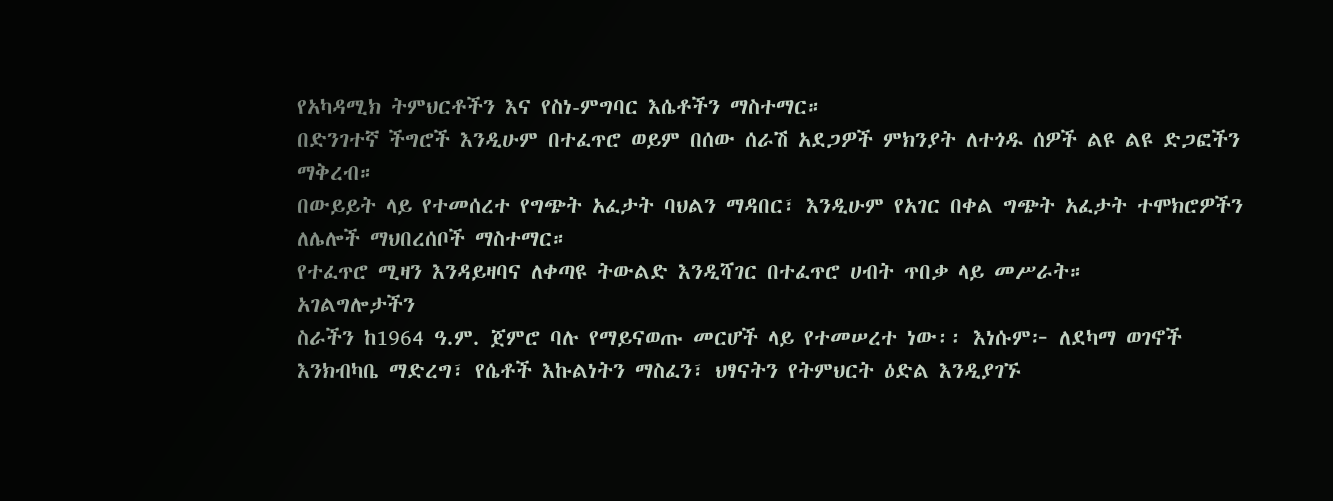የአካዳሚክ ትምህርቶችን እና የስነ-ምግባር እሴቶችን ማስተማር።
በድንገተኛ ችግሮች እንዲሁም በተፈጥሮ ወይም በሰው ሰራሽ አደጋዎች ምክንያት ለተጎዱ ሰዎች ልዩ ልዩ ድጋፎችን ማቅረብ።
በውይይት ላይ የተመሰረተ የግጭት አፈታት ባህልን ማዳበር፣ እንዲሁም የአገር በቀል ግጭት አፈታት ተሞክሮዎችን ለሌሎች ማህበረሰቦች ማስተማር።
የተፈጥሮ ሚዛን እንዳይዛባና ለቀጣዩ ትውልድ እንዲሻገር በተፈጥሮ ሀብት ጥበቃ ላይ መሥራት።
አገልግሎታችን
ስራችን ከ1964 ዓ.ም. ጀምሮ ባሉ የማይናወጡ መርሆች ላይ የተመሠረተ ነው፡፡ እነሱም፦ ለደካማ ወገኖች እንክብካቤ ማድረግ፣ የሴቶች እኩልነትን ማስፈን፣ ህፃናትን የትምህርት ዕድል እንዲያገኙ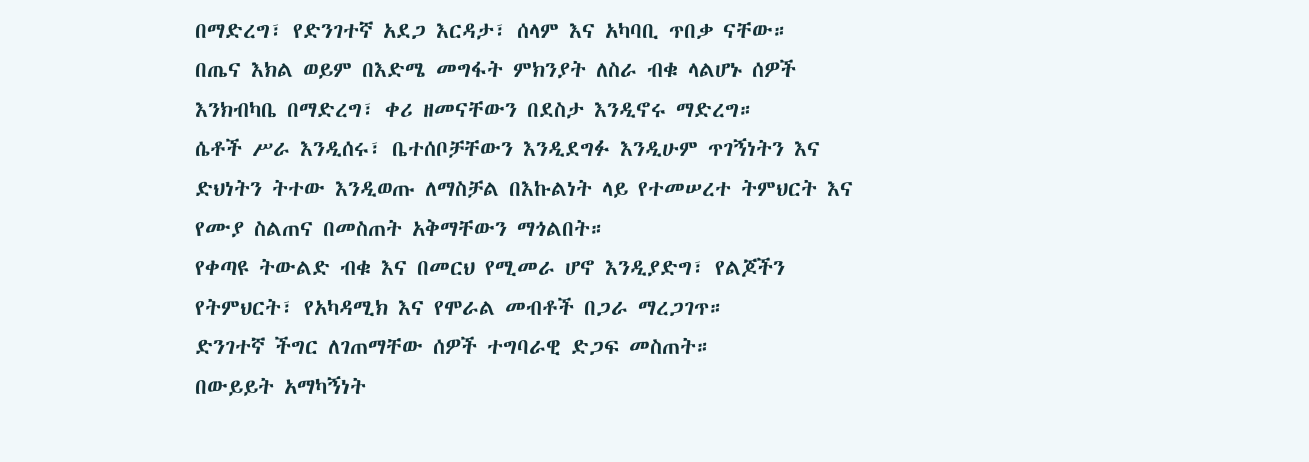በማድረግ፣ የድንገተኛ አደጋ እርዳታ፣ ሰላም እና አካባቢ ጥበቃ ናቸው።
በጤና እክል ወይም በእድሜ መግፋት ምክንያት ለስራ ብቁ ላልሆኑ ሰዎች እንክብካቤ በማድረግ፣ ቀሪ ዘመናቸውን በደስታ እንዲኖሩ ማድረግ።
ሴቶች ሥራ እንዲሰሩ፣ ቤተሰቦቻቸውን እንዲደግፉ እንዲሁም ጥገኝነትን እና ድህነትን ትተው እንዲወጡ ለማስቻል በእኩልነት ላይ የተመሠረተ ትምህርት እና የሙያ ስልጠና በመስጠት አቅማቸውን ማጎልበት።
የቀጣዩ ትውልድ ብቁ እና በመርህ የሚመራ ሆኖ እንዲያድግ፣ የልጆችን የትምህርት፣ የአካዳሚክ እና የሞራል መብቶች በጋራ ማረጋገጥ።
ድንገተኛ ችግር ለገጠማቸው ሰዎች ተግባራዊ ድጋፍ መስጠት።
በውይይት አማካኝነት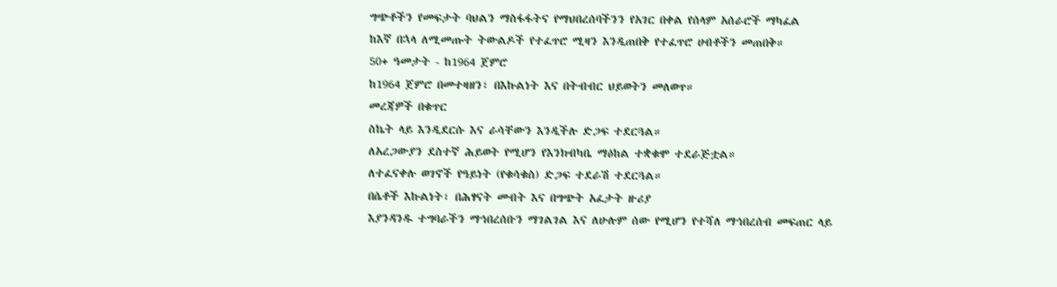ግጭቶችን የመፍታት ባህልን ማስፋፋትና የማህበረሰባችንን የአገር በቀል የሰላም አሰራሮች ማካፈል
ከእኛ በኋላ ለሚመጡት ትውልዶች የተፈጥሮ ሚዛን እንዲጠበቅ የተፈጥሮ ሀብቶችን መጠበቅ።
50+ ዓመታት - ከ1964 ጀምሮ
ከ1964 ጀምሮ በመተዛዘን፣ በእኩልነት እና በትብብር ህይወትን መለወጥ።
መረጃዎች በቁጥር
ስኬት ላይ እንዲደርሱ እና ራሳቸውን እንዲችሉ ድጋፍ ተደርጓል።
ለአረጋውያን ደስተኛ ሕይወት የሚሆን የእንክብካቤ ማዕከል ተቋቁሞ ተደራጅቷል።
ለተፈናቀሉ ወገኖች የዓይነት (የቁሳቁስ) ድጋፍ ተደራሽ ተደርጓል።
በሴቶች እኩልነት፣ በሕፃናት መብት እና በግጭት አፈታት ዙሪያ
እያንዳንዱ ተግባራችን ማኅበረሰቡን ማገልገል እና ለሁሉም ሰው የሚሆን የተሻለ ማኅበረሰብ መፍጠር ላይ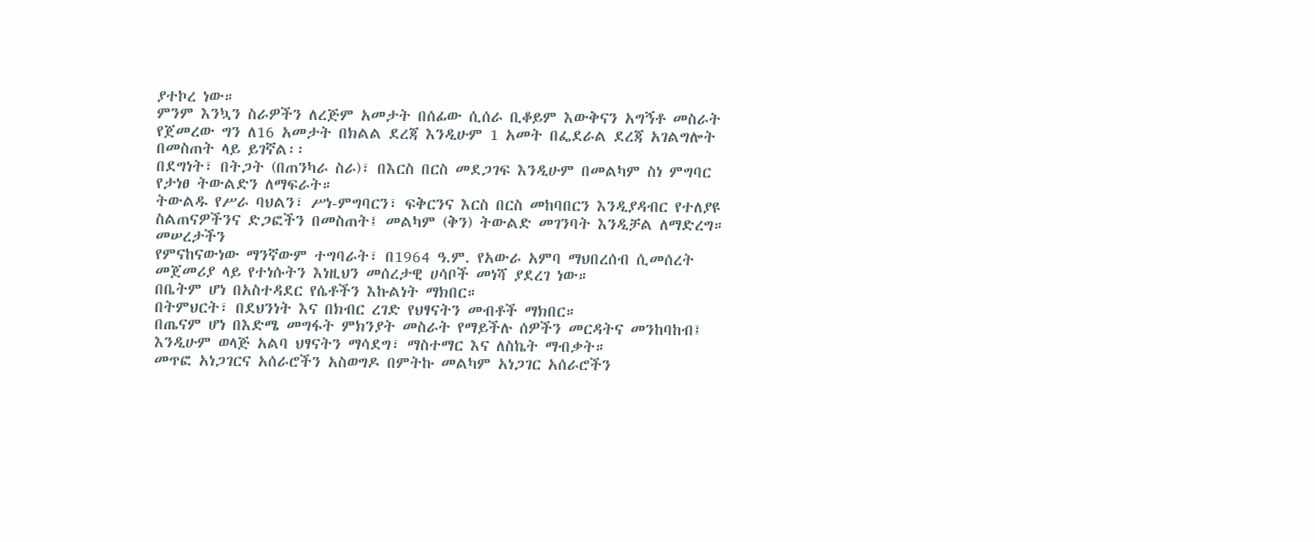ያተኮረ ነው።
ምንም እንኳን ስራዎችን ለረጅም አመታት በሰፊው ሲሰራ ቢቆይም እውቅናን አግኝቶ መስራት የጀመረው ግን ለ16 አመታት በክልል ደረጃ እንዲሁም 1 አመት በፌደራል ደረጃ አገልግሎት በመስጠት ላይ ይገኛል፡፡
በደግነት፣ በትጋት (በጠንካራ ስራ)፣ በእርስ በርስ መደጋገፍ እንዲሁም በመልካም ስነ ምግባር የታነፀ ትውልድን ለማፍራት።
ትውልዱ የሥራ ባህልን፣ ሥነ-ምግባርን፣ ፍቅርንና እርስ በርስ መከባበርን እንዲያዳብር የተለያዩ ስልጠናዎችንና ድጋፎችን በመስጠት፤ መልካም (ቅን) ትውልድ መገንባት እንዲቻል ለማድረግ።
መሠረታችን
የምናከናውነው ማንኛውም ተግባራት፣ በ1964 ዓ.ም. የአውራ አምባ ማህበረሰብ ሲመሰረት መጀመሪያ ላይ የተነሱትን እነዚህን መሰረታዊ ሀሳቦች መነሻ ያደረገ ነው።
በቤትም ሆነ በአስተዳደር የሴቶችን እኩልነት ማክበር።
በትምህርት፣ በደህንነት እና በክብር ረገድ የህፃናትን መብቶች ማክበር።
በጤናም ሆነ በእድሜ መግፋት ምክንያት መስራት የማይችሉ ሰዎችን መርዳትና መንከባከብ፤ እንዲሁም ወላጅ አልባ ህፃናትን ማሳደግ፣ ማስተማር እና ለስኬት ማብቃት።
መጥፎ አነጋገርና አሰራሮችን አስወግዶ በምትኩ መልካም አነጋገር አሰራሮችን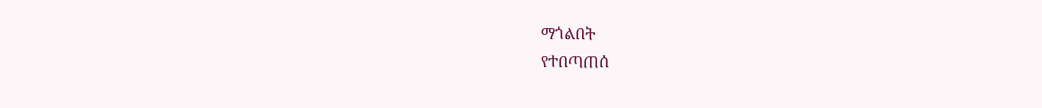ማጎልበት
የተበጣጠሰ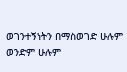ወገንተኝነትን በማስወገድ ሁሉም ወንድም ሁሉም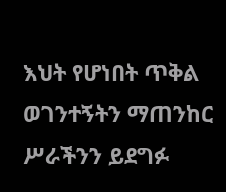እህት የሆነበት ጥቅል ወገንተኝትን ማጠንከር
ሥራችንን ይደግፉ